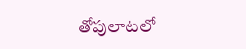తోపులాటలో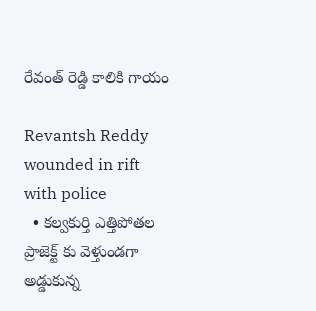రేవంత్ రెడ్డి కాలికి గాయం

Revantsh Reddy wounded in rift with police
  • కల్వకుర్తి ఎత్తిపోతల ప్రాజెక్ట్ కు వెళ్తుండగా అడ్డుకున్న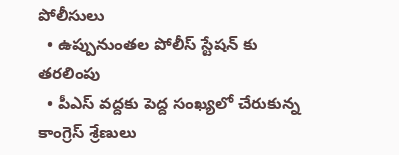పోలీసులు
  • ఉప్పునుంతల పోలీస్ స్టేషన్ కు తరలింపు
  • పీఎస్ వద్దకు పెద్ద సంఖ్యలో చేరుకున్న కాంగ్రెస్ శ్రేణులు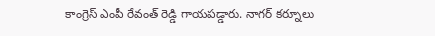కాంగ్రెస్ ఎంపీ రేవంత్ రెడ్డి గాయపడ్డారు. నాగర్ కర్నూలు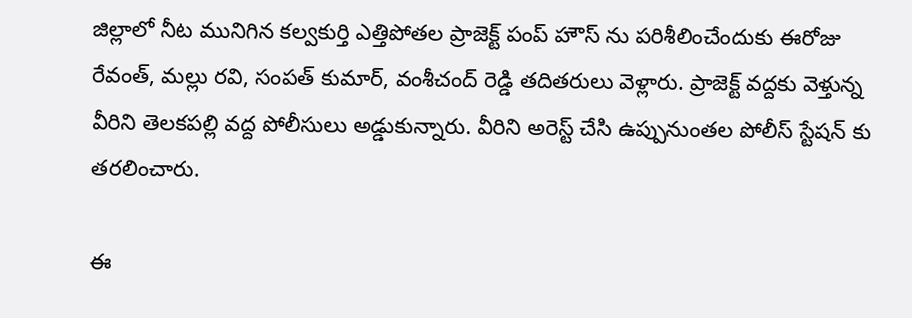జిల్లాలో నీట మునిగిన కల్వకుర్తి ఎత్తిపోతల ప్రాజెక్ట్ పంప్ హౌస్ ను పరిశీలించేందుకు ఈరోజు రేవంత్, మల్లు రవి, సంపత్ కుమార్, వంశీచంద్ రెడ్డి తదితరులు వెళ్లారు. ప్రాజెక్ట్ వద్దకు వెళ్తున్న వీరిని తెలకపల్లి వద్ద పోలీసులు అడ్డుకున్నారు. వీరిని అరెస్ట్ చేసి ఉప్పునుంతల పోలీస్ స్టేషన్ కు తరలించారు.

ఈ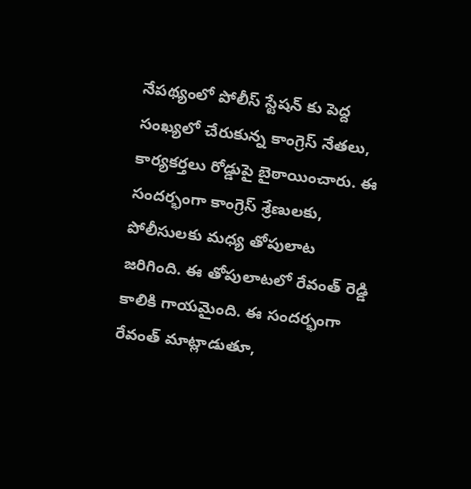నేపథ్యంలో పోలీస్ స్టేషన్ కు పెద్ద సంఖ్యలో చేరుకున్న కాంగ్రెస్ నేతలు, కార్యకర్తలు రోడ్డుపై బైఠాయించారు. ఈ సందర్భంగా కాంగ్రెస్ శ్రేణులకు, పోలీసులకు మధ్య తోపులాట జరిగింది. ఈ తోపులాటలో రేవంత్ రెడ్డి కాలికి గాయమైంది. ఈ సందర్భంగా రేవంత్ మాట్లాడుతూ,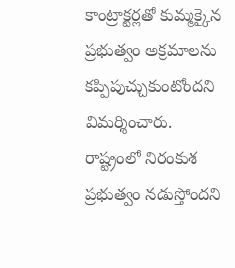కాంట్రాక్టర్లతో కుమ్మక్కైన ప్రభుత్వం అక్రమాలను కప్పిపుచ్చుకుంటోందని విమర్శించారు. రాష్ట్రంలో నిరంకుశ ప్రభుత్వం నడుస్తోందని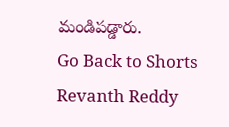మండిపడ్డారు.
Go Back to Shorts
Revanth Reddy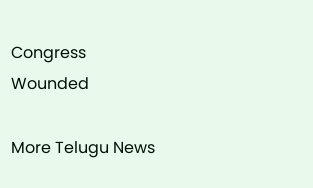Congress
Wounded

More Telugu News